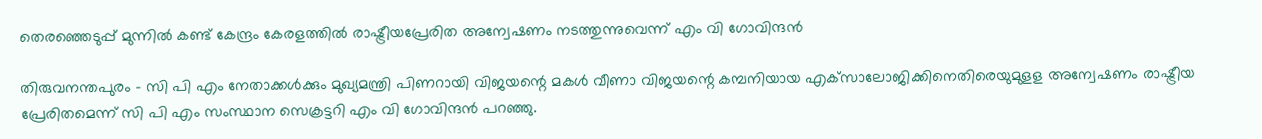തെരഞ്ഞെടുപ്പ് മുന്നില്‍ കണ്ട് കേന്ദ്രം കേരളത്തില്‍ രാഷ്ട്രീയപ്രേരിത അന്വേഷണം നടത്തുന്നുവെന്ന് എം വി ഗോവിന്ദന്‍

തിരുവനന്തപുരം - സി പി എം നേതാക്കള്‍ക്കും മുഖ്യമന്ത്രി പിണറായി വിജയന്റെ മകള്‍ വീണാ വിജയന്റെ കമ്പനിയായ എക്‌സാലോജിക്കിനെതിരെയുമുളള അന്വേഷണം രാഷ്ട്രീയ പ്രേരിതമെന്ന് സി പി എം സംസ്ഥാന സെക്രട്ടറി എം വി ഗോവിന്ദന്‍ പറഞ്ഞു.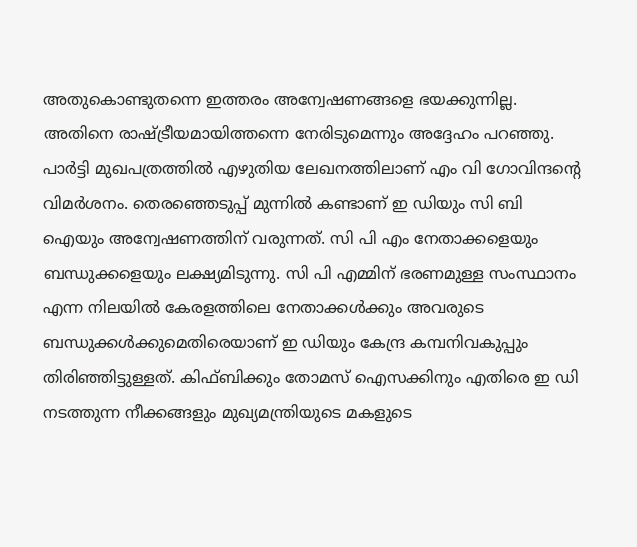അതുകൊണ്ടുതന്നെ ഇത്തരം അന്വേഷണങ്ങളെ ഭയക്കുന്നില്ല. അതിനെ രാഷ്ട്രീയമായിത്തന്നെ നേരിടുമെന്നും അദ്ദേഹം പറഞ്ഞു. പാര്‍ട്ടി മുഖപത്രത്തില്‍ എഴുതിയ ലേഖനത്തിലാണ് എം വി ഗോവിന്ദന്റെ വിമര്‍ശനം. തെരഞ്ഞെടുപ്പ് മുന്നില്‍ കണ്ടാണ് ഇ ഡിയും സി ബി ഐയും അന്വേഷണത്തിന് വരുന്നത്. സി പി എം നേതാക്കളെയും ബന്ധുക്കളെയും ലക്ഷ്യമിടുന്നു. സി പി എമ്മിന് ഭരണമുള്ള സംസ്ഥാനം എന്ന നിലയില്‍ കേരളത്തിലെ നേതാക്കള്‍ക്കും അവരുടെ ബന്ധുക്കള്‍ക്കുമെതിരെയാണ് ഇ ഡിയും കേന്ദ്ര കമ്പനിവകുപ്പും തിരിഞ്ഞിട്ടുള്ളത്. കിഫ്ബിക്കും തോമസ് ഐസക്കിനും എതിരെ ഇ ഡി നടത്തുന്ന നീക്കങ്ങളും മുഖ്യമന്ത്രിയുടെ മകളുടെ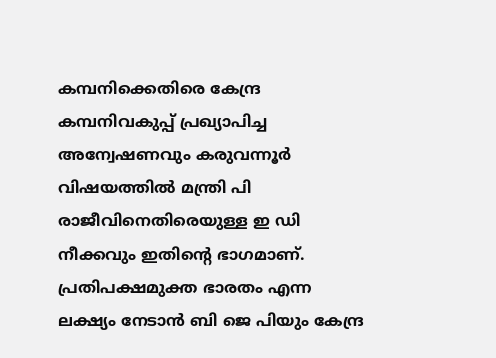കമ്പനിക്കെതിരെ കേന്ദ്ര കമ്പനിവകുപ്പ് പ്രഖ്യാപിച്ച അന്വേഷണവും കരുവന്നൂര്‍ വിഷയത്തില്‍ മന്ത്രി പി  രാജീവിനെതിരെയുള്ള ഇ ഡി നീക്കവും ഇതിന്റെ ഭാഗമാണ്. പ്രതിപക്ഷമുക്ത ഭാരതം എന്ന  ലക്ഷ്യം നേടാന്‍ ബി ജെ പിയും കേന്ദ്ര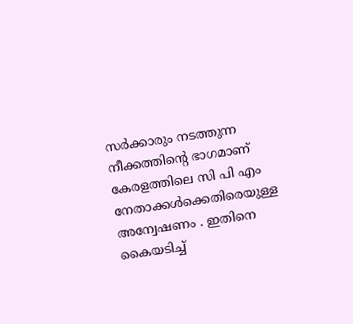സര്‍ക്കാരും നടത്തുന്ന നീക്കത്തിന്റെ ഭാഗമാണ് കേരളത്തിലെ സി പി എം നേതാക്കള്‍ക്കെതിരെയുള്ള അന്വേഷണം . ഇതിനെ കൈയടിച്ച്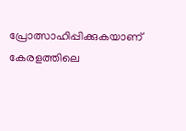പ്രോത്സാഹിപ്പിക്കുകയാണ് കേരളത്തിലെ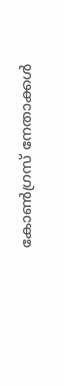കോണ്‍ഗ്രസ് നേതാക്കള്‍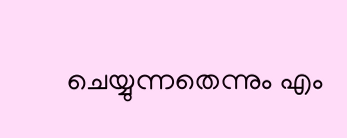ചെയ്യുന്നതെന്നും എം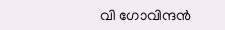വി ഗോവിന്ദന്‍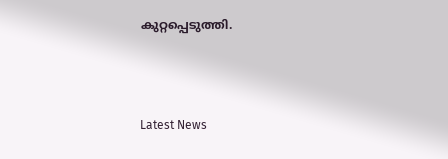കുറ്റപ്പെടുത്തി.



Latest News